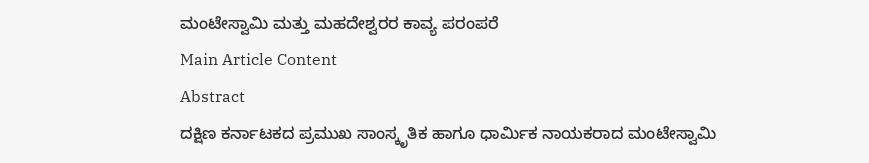ಮಂಟೇಸ್ವಾಮಿ ಮತ್ತು ಮಹದೇಶ್ವರರ ಕಾವ್ಯ ಪರಂಪರೆ
Main Article Content
Abstract
ದಕ್ಷಿಣ ಕರ್ನಾಟಕದ ಪ್ರಮುಖ ಸಾಂಸ್ಕೃತಿಕ ಹಾಗೂ ಧಾರ್ಮಿಕ ನಾಯಕರಾದ ಮಂಟೇಸ್ವಾಮಿ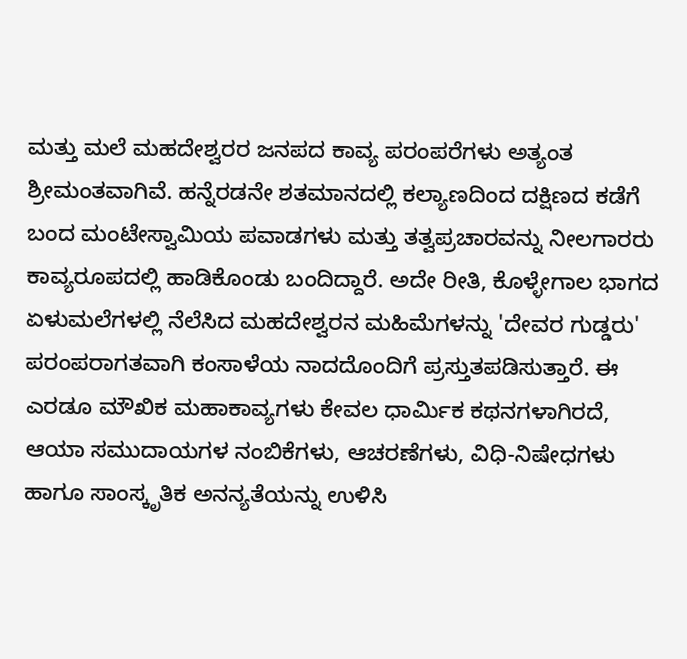ಮತ್ತು ಮಲೆ ಮಹದೇಶ್ವರರ ಜನಪದ ಕಾವ್ಯ ಪರಂಪರೆಗಳು ಅತ್ಯಂತ ಶ್ರೀಮಂತವಾಗಿವೆ. ಹನ್ನೆರಡನೇ ಶತಮಾನದಲ್ಲಿ ಕಲ್ಯಾಣದಿಂದ ದಕ್ಷಿಣದ ಕಡೆಗೆ ಬಂದ ಮಂಟೇಸ್ವಾಮಿಯ ಪವಾಡಗಳು ಮತ್ತು ತತ್ವಪ್ರಚಾರವನ್ನು ನೀಲಗಾರರು ಕಾವ್ಯರೂಪದಲ್ಲಿ ಹಾಡಿಕೊಂಡು ಬಂದಿದ್ದಾರೆ. ಅದೇ ರೀತಿ, ಕೊಳ್ಳೇಗಾಲ ಭಾಗದ ಏಳುಮಲೆಗಳಲ್ಲಿ ನೆಲೆಸಿದ ಮಹದೇಶ್ವರನ ಮಹಿಮೆಗಳನ್ನು 'ದೇವರ ಗುಡ್ಡರು' ಪರಂಪರಾಗತವಾಗಿ ಕಂಸಾಳೆಯ ನಾದದೊಂದಿಗೆ ಪ್ರಸ್ತುತಪಡಿಸುತ್ತಾರೆ. ಈ ಎರಡೂ ಮೌಖಿಕ ಮಹಾಕಾವ್ಯಗಳು ಕೇವಲ ಧಾರ್ಮಿಕ ಕಥನಗಳಾಗಿರದೆ, ಆಯಾ ಸಮುದಾಯಗಳ ನಂಬಿಕೆಗಳು, ಆಚರಣೆಗಳು, ವಿಧಿ-ನಿಷೇಧಗಳು ಹಾಗೂ ಸಾಂಸ್ಕೃತಿಕ ಅನನ್ಯತೆಯನ್ನು ಉಳಿಸಿ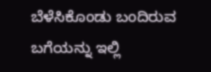ಬೆಳೆಸಿಕೊಂಡು ಬಂದಿರುವ ಬಗೆಯನ್ನು ಇಲ್ಲಿ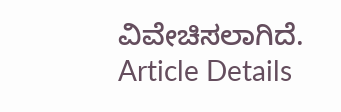ವಿವೇಚಿಸಲಾಗಿದೆ.
Article Details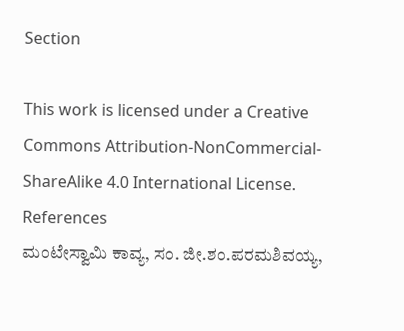Section

This work is licensed under a Creative Commons Attribution-NonCommercial-ShareAlike 4.0 International License.
References
ಮಂಟೇಸ್ವಾಮಿ ಕಾವ್ಯ, ಸಂ. ಜೀ.ಶಂ.ಪರಮಶಿವಯ್ಯ,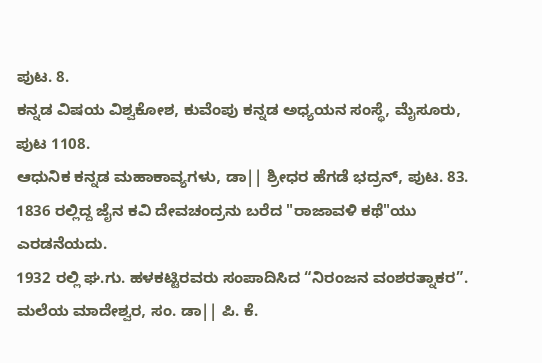ಪುಟ. 8.
ಕನ್ನಡ ವಿಷಯ ವಿಶ್ವಕೋಶ, ಕುವೆಂಪು ಕನ್ನಡ ಅಧ್ಯಯನ ಸಂಸ್ಥೆ, ಮೈಸೂರು, ಪುಟ 1108.
ಆಧುನಿಕ ಕನ್ನಡ ಮಹಾಕಾವ್ಯಗಳು, ಡಾ|| ಶ್ರೀಧರ ಹೆಗಡೆ ಭದ್ರನ್, ಪುಟ. 83.
1836 ರಲ್ಲಿದ್ದ ಜೈನ ಕವಿ ದೇವಚಂದ್ರನು ಬರೆದ "ರಾಜಾವಳಿ ಕಥೆ"ಯು ಎರಡನೆಯದು.
1932 ರಲ್ಲಿ ಘ.ಗು. ಹಳಕಟ್ಟಿರವರು ಸಂಪಾದಿಸಿದ “ನಿರಂಜನ ವಂಶರತ್ನಾಕರ”.
ಮಲೆಯ ಮಾದೇಶ್ವರ, ಸಂ. ಡಾ|| ಪಿ. ಕೆ.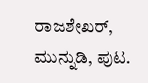ರಾಜಶೇಖರ್, ಮುನ್ನುಡಿ, ಪುಟ.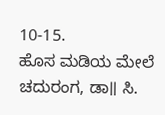10-15.
ಹೊಸ ಮಡಿಯ ಮೇಲೆ ಚದುರಂಗ, ಡಾ॥ ಸಿ.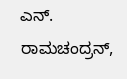ಎನ್. ರಾಮಚಂದ್ರನ್,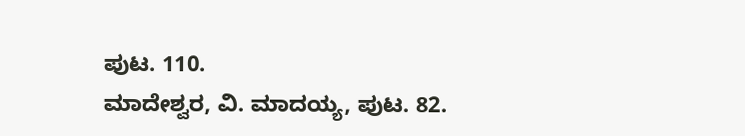ಪುಟ. 110.
ಮಾದೇಶ್ವರ, ವಿ. ಮಾದಯ್ಯ, ಪುಟ. 82.